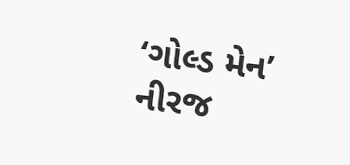‘ગોલ્ડ મેન’ નીરજ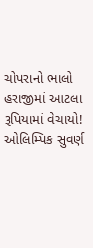ચોપરાનો ભાલો હરાજીમાં આટલા રૂપિયામાં વેચાયો!
ઓલિમ્પિક સુવર્ણ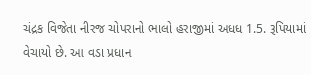ચંદ્રક વિજેતા નીરજ ચોપરાનો ભાલો હરાજીમાં અધધ 1.5. રૂપિયામાં વેચાયો છે. આ વડા પ્રધાન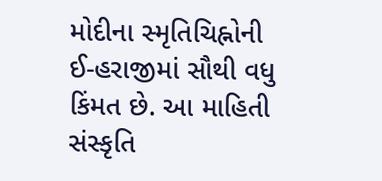મોદીના સ્મૃતિચિહ્નોની ઈ-હરાજીમાં સૌથી વધુ કિંમત છે. આ માહિતી સંસ્કૃતિ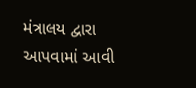મંત્રાલય દ્વારા આપવામાં આવી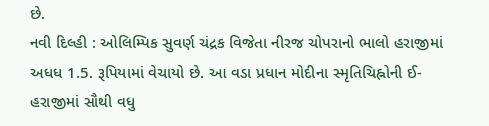છે.
નવી દિલ્હી : ઓલિમ્પિક સુવર્ણ ચંદ્રક વિજેતા નીરજ ચોપરાનો ભાલો હરાજીમાં અધધ 1.5. રૂપિયામાં વેચાયો છે. આ વડા પ્રધાન મોદીના સ્મૃતિચિહ્નોની ઈ-હરાજીમાં સૌથી વધુ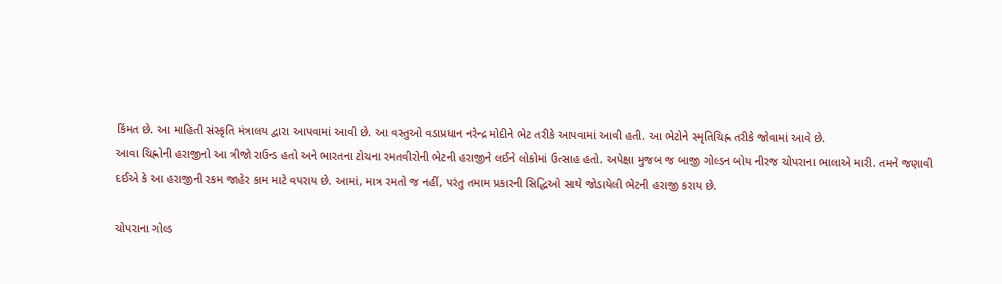કિંમત છે. આ માહિતી સંસ્કૃતિ મંત્રાલય દ્વારા આપવામાં આવી છે. આ વસ્તુઓ વડાપ્રધાન નરેન્દ્ર મોદીને ભેટ તરીકે આપવામાં આવી હતી. આ ભેટોને સ્મૃતિચિહ્ન તરીકે જોવામાં આવે છે.
આવા ચિહ્નોની હરાજીનો આ ત્રીજો રાઉન્ડ હતો અને ભારતના ટોચના રમતવીરોની ભેટની હરાજીને લઈને લોકોમાં ઉત્સાહ હતો. અપેક્ષા મુજબ જ બાજી ગોલ્ડન બોય નીરજ ચોપરાના ભાલાએ મારી. તમને જણાવી દઈએ કે આ હરાજીની રકમ જાહેર કામ માટે વપરાય છે. આમાં, માત્ર રમતો જ નહીં, પરંતુ તમામ પ્રકારની સિદ્ધિઓ સાથે જોડાયેલી ભેટની હરાજી કરાય છે.

ચોપરાના ગોલ્ડ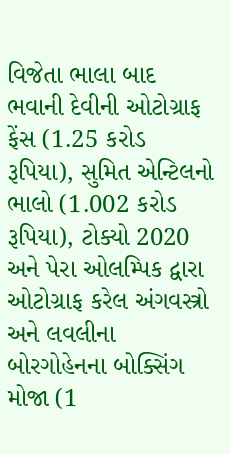વિજેતા ભાલા બાદ ભવાની દેવીની ઓટોગ્રાફ ફેંસ (1.25 કરોડ રૂપિયા), સુમિત એન્ટિલનો ભાલો (1.002 કરોડ રૂપિયા), ટોક્યો 2020 અને પેરા ઓલમ્પિક દ્વારા ઓટોગ્રાફ કરેલ અંગવસ્ત્રો અને લવલીના બોરગોહેનના બોક્સિંગ મોજા (1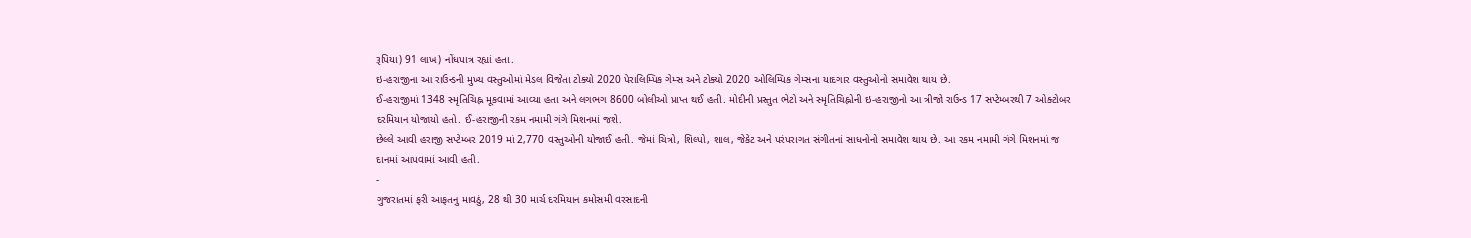રૂપિયા) 91 લાખ) નોંધપાત્ર રહ્યાં હતા.
ઇ-હરાજીના આ રાઉન્ડની મુખ્ય વસ્તુઓમાં મેડલ વિજેતા ટોક્યો 2020 પેરાલિમ્પિક ગેમ્સ અને ટોક્યો 2020 ઓલિમ્પિક ગેમ્સના યાદગાર વસ્તુઓનો સમાવેશ થાય છે.
ઈ-હરાજીમાં 1348 સ્મૃતિચિહ્ન મૂકવામાં આવ્યા હતા અને લગભગ 8600 બોલીઓ પ્રાપ્ત થઈ હતી. મોદીની પ્રસ્તુત ભેટો અને સ્મૃતિચિહ્નોની ઇ-હરાજીનો આ ત્રીજો રાઉન્ડ 17 સપ્ટેમ્બરથી 7 ઓક્ટોબર દરમિયાન યોજાયો હતો. ઈ-હરાજીની રકમ નમામી ગંગે મિશનમાં જશે.
છેલ્લે આવી હરાજી સપ્ટેમ્બર 2019 માં 2,770 વસ્તુઓની યોજાઈ હતી. જેમાં ચિત્રો, શિલ્પો, શાલ, જેકેટ અને પરંપરાગત સંગીતનાં સાધનોનો સમાવેશ થાય છે. આ રકમ નમામી ગંગે મિશનમાં જ દાનમાં આપવામાં આવી હતી.
-
ગુજરાતમાં ફરી આફતનુ માવઠું, 28 થી 30 માર્ચ દરમિયાન કમોસમી વરસાદની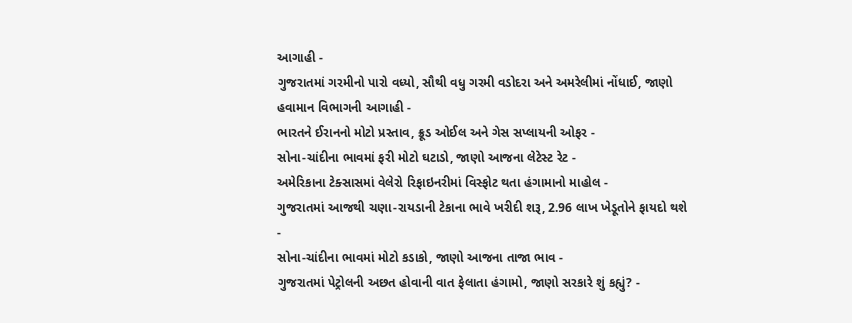આગાહી -
ગુજરાતમાં ગરમીનો પારો વધ્યો, સૌથી વધુ ગરમી વડોદરા અને અમરેલીમાં નોંધાઈ, જાણો હવામાન વિભાગની આગાહી -
ભારતને ઈરાનનો મોટો પ્રસ્તાવ, ક્રૂડ ઓઈલ અને ગેસ સપ્લાયની ઓફર -
સોના-ચાંદીના ભાવમાં ફરી મોટો ઘટાડો, જાણો આજના લેટેસ્ટ રેટ -
અમેરિકાના ટેક્સાસમાં વેલેરો રિફાઇનરીમાં વિસ્ફોટ થતા હંગામાનો માહોલ -
ગુજરાતમાં આજથી ચણા-રાયડાની ટેકાના ભાવે ખરીદી શરૂ, 2.96 લાખ ખેડૂતોને ફાયદો થશે -
સોના-ચાંદીના ભાવમાં મોટો કડાકો, જાણો આજના તાજા ભાવ -
ગુજરાતમાં પેટ્રોલની અછત હોવાની વાત ફેલાતા હંગામો, જાણો સરકારે શું કહ્યું? -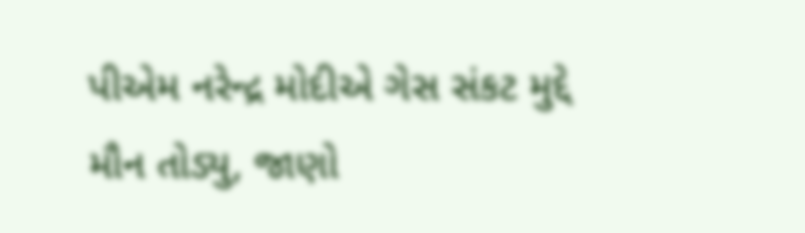પીએમ નરેન્દ્ર મોદીએ ગેસ સંકટ મુદ્દે મૌન તોડ્યુ, જાણો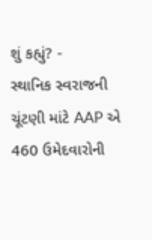શું કહ્યું? -
સ્થાનિક સ્વરાજની ચૂંટણી માંટે AAP એ 460 ઉમેદવારોની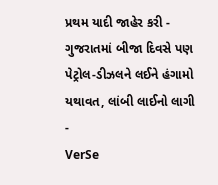પ્રથમ યાદી જાહેર કરી -
ગુજરાતમાં બીજા દિવસે પણ પેટ્રોલ-ડીઝલને લઈને હંગામો યથાવત, લાંબી લાઈનો લાગી -
VerSe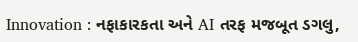Innovation : નફાકારકતા અને AI તરફ મજબૂત ડગલુ,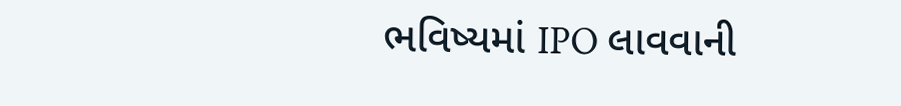ભવિષ્યમાં IPO લાવવાની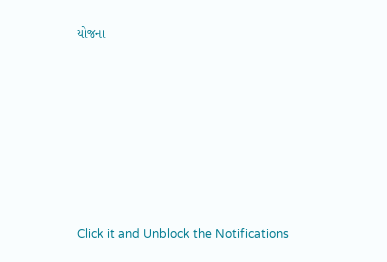યોજના









Click it and Unblock the Notifications